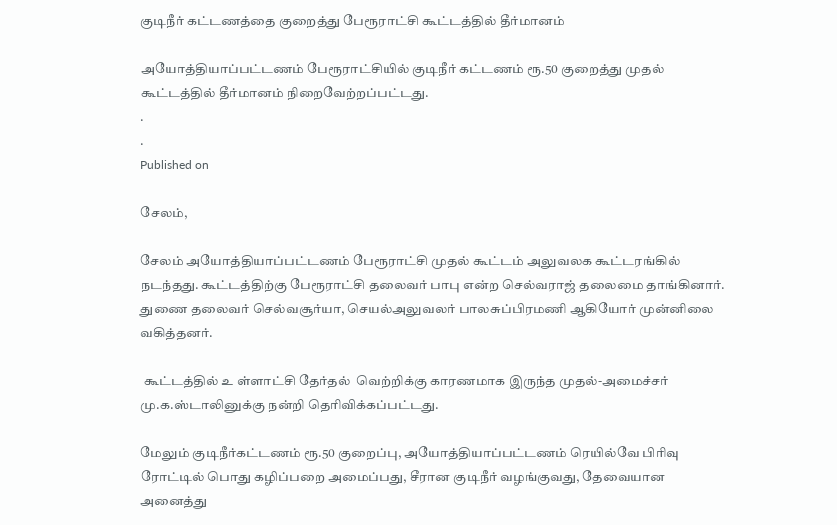குடிநீர் கட்டணத்தை குறைத்து பேரூராட்சி கூட்டத்தில் தீர்மானம்

அயோத்தியாப்பட்டணம் பேரூராட்சியில் குடிநீர் கட்டணம் ரூ.50 குறைத்து முதல் கூட்டத்தில் தீர்மானம் நிறைவேற்றப்பட்டது.
.
.
Published on

சேலம்,

சேலம் அயோத்தியாப்பட்டணம் பேரூராட்சி முதல் கூட்டம் அலுவலக கூட்டரங்கில் நடந்தது. கூட்டத்திற்கு பேரூராட்சி தலைவர் பாபு என்ற செல்வராஜ் தலைமை தாங்கினார். துணை தலைவர் செல்வசூர்யா, செயல்அலுவலர் பாலசுப்பிரமணி ஆகியோர் முன்னிலை வகித்தனர்.

 கூட்டத்தில் உ ள்ளாட்சி தேர்தல்  வெற்றிக்கு காரணமாக இருந்த முதல்-அமைச்சர் மு.க.ஸ்டாலினுக்கு நன்றி தெரிவிக்கப்பட்டது.

மேலும் குடிநீர்கட்டணம் ரூ.50 குறைப்பு, அயோத்தியாப்பட்டணம் ரெயில்வே பிரிவு ரோட்டில் பொது கழிப்பறை அமைப்பது, சீரான குடிநீர் வழங்குவது, தேவையான அனைத்து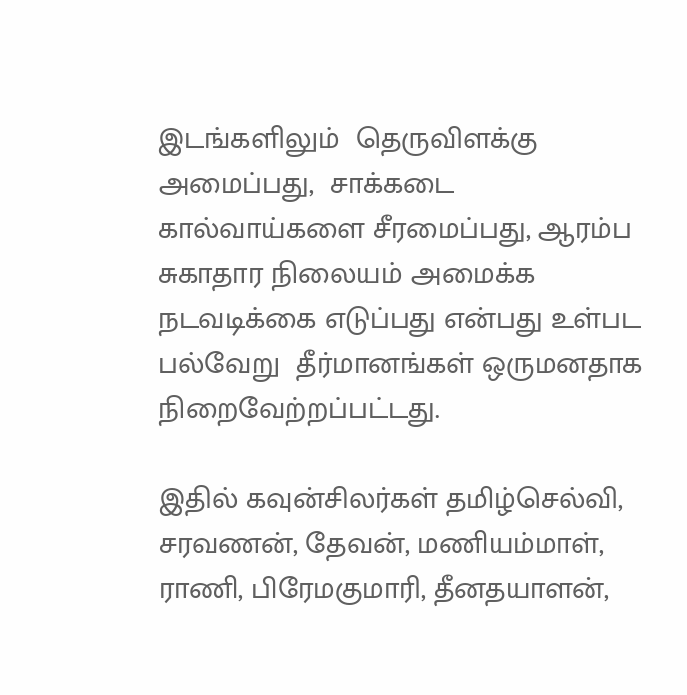இடங்களிலும்  தெருவிளக்கு அமைப்பது,  சாக்கடை கால்வாய்களை சீரமைப்பது, ஆரம்ப சுகாதார நிலையம் அமைக்க நடவடிக்கை எடுப்பது என்பது உள்பட பல்வேறு  தீர்மானங்கள் ஒருமனதாக நிறைவேற்றப்பட்டது.

இதில் கவுன்சிலர்கள் தமிழ்செல்வி, சரவணன், தேவன், மணியம்மாள், ராணி, பிரேமகுமாரி, தீனதயாளன்,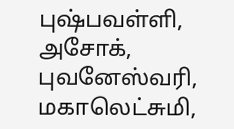புஷ்பவள்ளி, அசோக், புவனேஸ்வரி, மகாலெட்சுமி,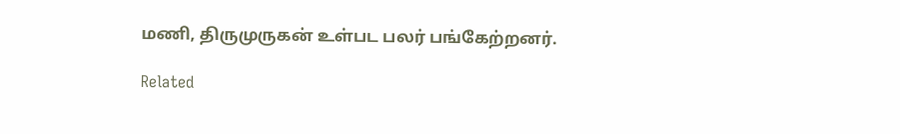மணி, திருமுருகன் உள்பட பலர் பங்கேற்றனர்.

Related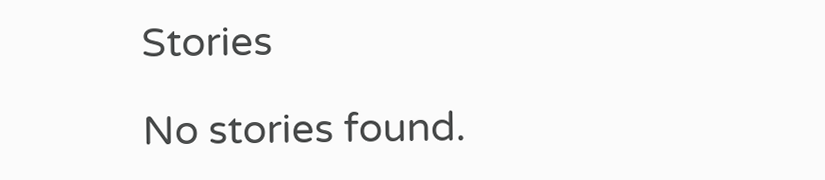Stories

No stories found.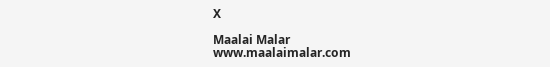X

Maalai Malar
www.maalaimalar.com